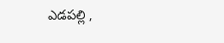ఎడపల్లి ,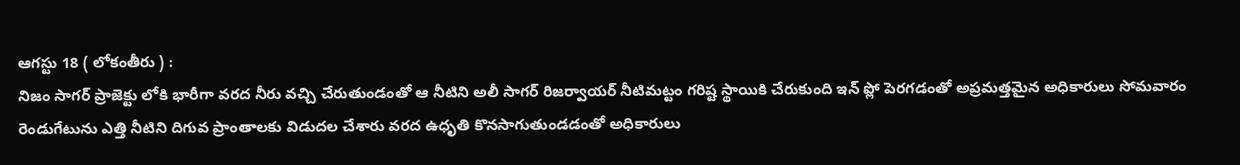ఆగస్టు 18 ( లోకంతీరు ) :
నిజం సాగర్ ప్రాజెక్టు లోకి భారీగా వరద నీరు వచ్చి చేరుతుండంతో ఆ నీటిని అలీ సాగర్ రిజర్వాయర్ నీటిమట్టం గరిష్ట స్థాయికి చేరుకుంది ఇన్ ప్లో పెరగడంతో అప్రమత్తమైన అధికారులు సోమవారం రెండుగేటును ఎత్తి నీటిని దిగువ ప్రాంతాలకు విడుదల చేశారు వరద ఉధృతి కొనసాగుతుండడంతో అధికారులు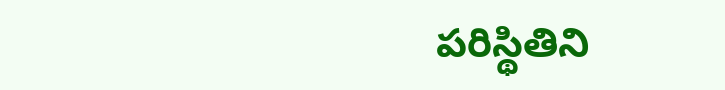పరిస్థితిని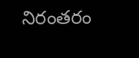నిరంతరం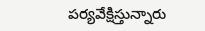పర్యవేక్షిస్తున్నారు